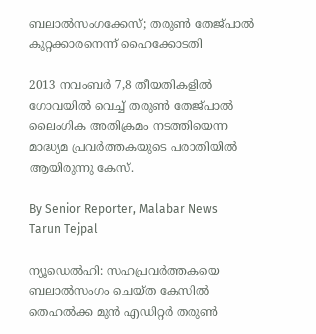ബലാൽസംഗക്കേസ്; തരുൺ തേജ്‌പാൽ കുറ്റക്കാരനെന്ന് ഹൈക്കോടതി

2013 നവംബർ 7,8 തീയതികളിൽ ഗോവയിൽ വെച്ച് തരുൺ തേജ്‌പാൽ ലൈംഗിക അതിക്രമം നടത്തിയെന്ന മാദ്ധ്യമ പ്രവർത്തകയുടെ പരാതിയിൽ ആയിരുന്നു കേസ്.

By Senior Reporter, Malabar News
Tarun Tejpal

ന്യൂഡെൽഹി: സഹപ്രവർത്തകയെ ബലാൽസംഗം ചെയ്‌ത കേസിൽ തെഹൽക്ക മുൻ എഡിറ്റർ തരുൺ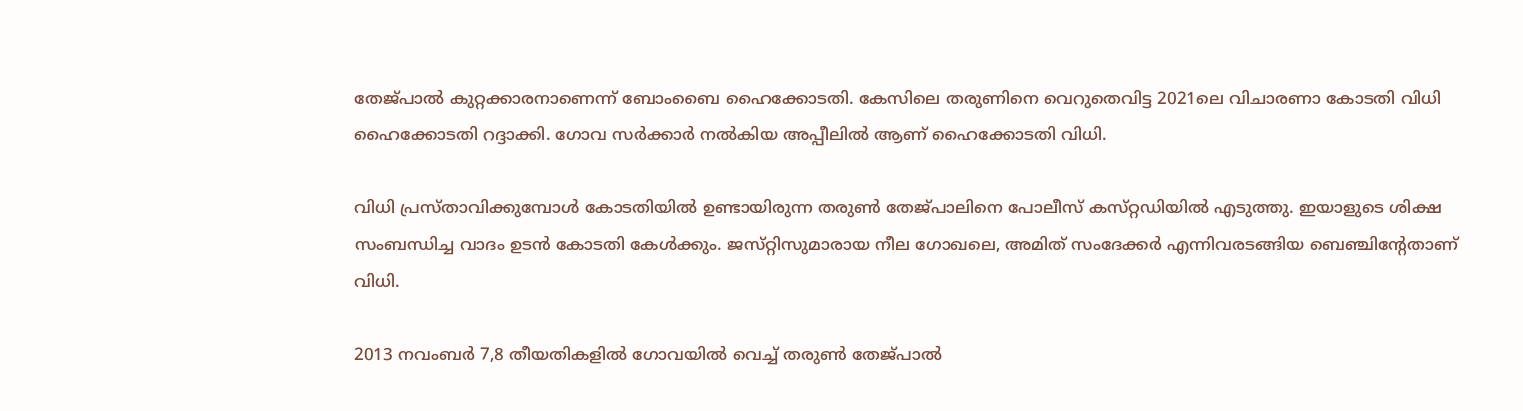തേജ്‌പാൽ കുറ്റക്കാരനാണെന്ന് ബോംബൈ ഹൈക്കോടതി. കേസിലെ തരുണിനെ വെറുതെവിട്ട 2021ലെ വിചാരണാ കോടതി വിധി ഹൈക്കോടതി റദ്ദാക്കി. ഗോവ സർക്കാർ നൽകിയ അപ്പീലിൽ ആണ് ഹൈക്കോടതി വിധി.

വിധി പ്രസ്‌താവിക്കുമ്പോൾ കോടതിയിൽ ഉണ്ടായിരുന്ന തരുൺ തേജ്‌പാലിനെ പോലീസ് കസ്‌റ്റഡിയിൽ എടുത്തു. ഇയാളുടെ ശിക്ഷ സംബന്ധിച്ച വാദം ഉടൻ കോടതി കേൾക്കും. ജസ്‌റ്റിസുമാരായ നീല ഗോഖലെ, അമിത് സംദേക്കർ എന്നിവരടങ്ങിയ ബെഞ്ചിന്റേതാണ് വിധി.

2013 നവംബർ 7,8 തീയതികളിൽ ഗോവയിൽ വെച്ച് തരുൺ തേജ്‌പാൽ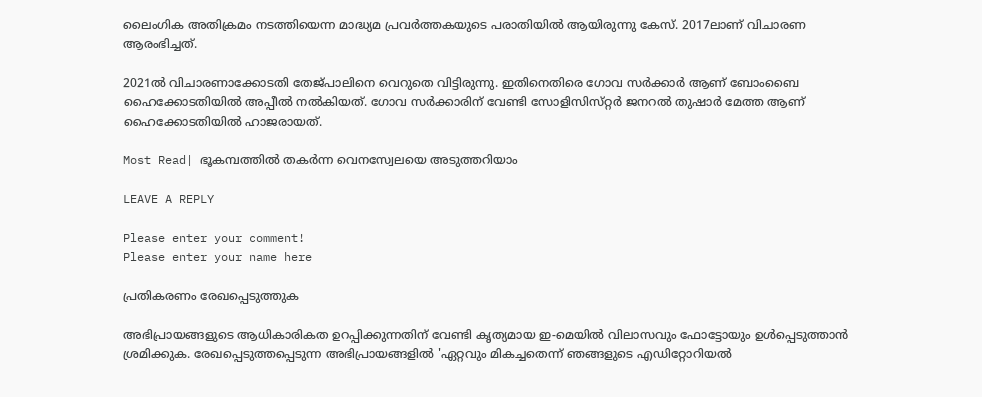ലൈംഗിക അതിക്രമം നടത്തിയെന്ന മാദ്ധ്യമ പ്രവർത്തകയുടെ പരാതിയിൽ ആയിരുന്നു കേസ്. 2017ലാണ് വിചാരണ ആരംഭിച്ചത്.

2021ൽ വിചാരണാക്കോടതി തേജ്‌പാലിനെ വെറുതെ വിട്ടിരുന്നു. ഇതിനെതിരെ ഗോവ സർക്കാർ ആണ് ബോംബൈ ഹൈക്കോടതിയിൽ അപ്പീൽ നൽകിയത്. ഗോവ സർക്കാരിന് വേണ്ടി സോളിസിസ്‌റ്റർ ജനറൽ തുഷാർ മേത്ത ആണ് ഹൈക്കോടതിയിൽ ഹാജരായത്.

Most Read| ഭൂകമ്പത്തിൽ തകർന്ന വെനസ്വേലയെ അടുത്തറിയാം

LEAVE A REPLY

Please enter your comment!
Please enter your name here

പ്രതികരണം രേഖപ്പെടുത്തുക

അഭിപ്രായങ്ങളുടെ ആധികാരികത ഉറപ്പിക്കുന്നതിന് വേണ്ടി കൃത്യമായ ഇ-മെയിൽ വിലാസവും ഫോട്ടോയും ഉൾപ്പെടുത്താൻ ശ്രമിക്കുക. രേഖപ്പെടുത്തപ്പെടുന്ന അഭിപ്രായങ്ങളിൽ 'ഏറ്റവും മികച്ചതെന്ന് ഞങ്ങളുടെ എഡിറ്റോറിയൽ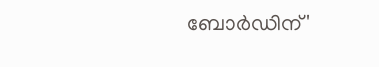ബോർഡിന്'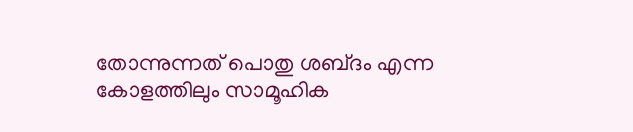തോന്നുന്നത് പൊതു ശബ്‌ദം എന്ന കോളത്തിലും സാമൂഹിക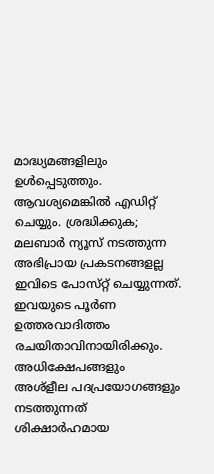മാദ്ധ്യമങ്ങളിലും ഉൾപ്പെടുത്തും. ആവശ്യമെങ്കിൽ എഡിറ്റ് ചെയ്യും. ശ്രദ്ധിക്കുക; മലബാർ ന്യൂസ് നടത്തുന്ന അഭിപ്രായ പ്രകടനങ്ങളല്ല ഇവിടെ പോസ്‌റ്റ് ചെയ്യുന്നത്. ഇവയുടെ പൂർണ ഉത്തരവാദിത്തം രചയിതാവിനായിരിക്കും. അധിക്ഷേപങ്ങളും അശ്‌ളീല പദപ്രയോഗങ്ങളും നടത്തുന്നത് ശിക്ഷാർഹമായ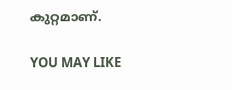കുറ്റമാണ്.

YOU MAY LIKE